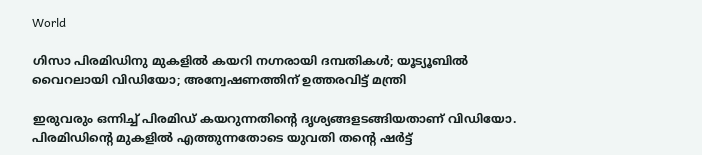World

ഗിസാ പിരമിഡിനു മുകളിൽ കയറി നഗ്നരായി ദമ്പതികൾ; യൂട്യൂബില്‍ വൈറലായി വിഡിയോ; അന്വേഷണത്തിന് ഉത്തരവിട്ട് മന്ത്രി

ഇരുവരും ഒന്നിച്ച് പിരമിഡ് കയറുന്നതിന്റെ ദൃശ്യങ്ങളടങ്ങിയതാണ് വിഡിയോ. പിരമിഡിന്റെ മുകളില്‍ എത്തുന്നതോടെ യുവതി തന്റെ ഷര്‍ട്ട്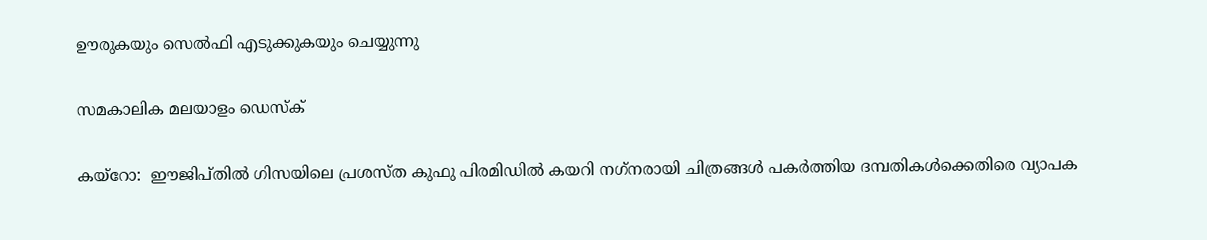ഊരുകയും സെല്‍ഫി എടുക്കുകയും ചെയ്യുന്നു

സമകാലിക മലയാളം ഡെസ്ക്

കയ്റോ:  ഈജിപ്തില്‍ ഗിസയിലെ പ്രശസ്ത കുഫു പിരമിഡില്‍ കയറി നഗ്‌നരായി ചിത്രങ്ങള്‍ പകര്‍ത്തിയ ദമ്പതികള്‍ക്കെതിരെ വ്യാപക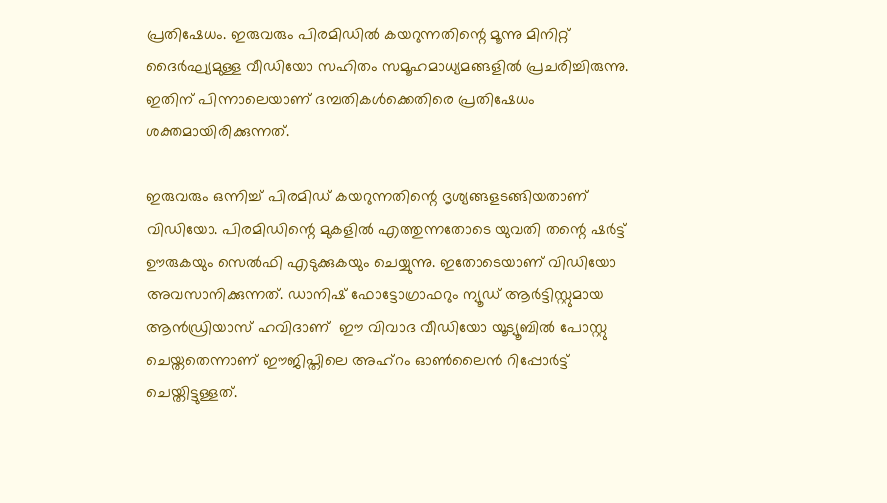പ്രതിഷേധം. ഇരുവരും പിരമിഡില്‍ കയറുന്നതിന്റെ മൂന്നു മിനിറ്റ് ദൈര്‍ഘ്യമുള്ള വീഡിയോ സഹിതം സമൂഹമാധ്യമങ്ങളില്‍ പ്രചരിച്ചിരുന്നു. ഇതിന് പിന്നാലെയാണ് ദമ്പതികള്‍ക്കെതിരെ പ്രതിഷേധം ശക്തമായിരിക്കുന്നത്.

ഇരുവരും ഒന്നിച്ച് പിരമിഡ് കയറുന്നതിന്റെ ദൃശ്യങ്ങളടങ്ങിയതാണ് വിഡിയോ. പിരമിഡിന്റെ മുകളില്‍ എത്തുന്നതോടെ യുവതി തന്റെ ഷര്‍ട്ട് ഊരുകയും സെല്‍ഫി എടുക്കുകയും ചെയ്യുന്നു. ഇതോടെയാണ് വിഡിയോ അവസാനിക്കുന്നത്. ഡാനിഷ് ഫോട്ടോഗ്രാഫറും ന്യൂഡ് ആര്‍ട്ടിസ്റ്റുമായ ആന്‍ഡ്രിയാസ് ഹവിദാണ്  ഈ വിവാദ വീഡിയോ യൂട്യൂബില്‍ പോസ്റ്റു ചെയ്തതെന്നാണ് ഈജിപ്തിലെ അഹ്‌റം ഓണ്‍ലൈന്‍ റിപ്പോര്‍ട്ട് ചെയ്തിട്ടുള്ളത്.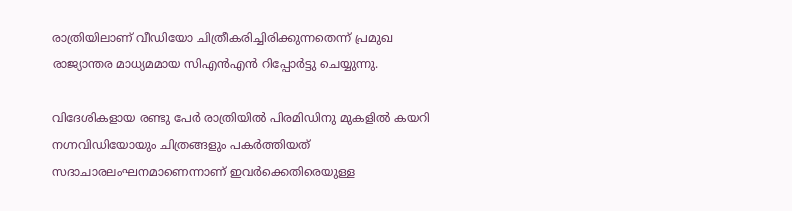രാത്രിയിലാണ് വീഡിയോ ചിത്രീകരിച്ചിരിക്കുന്നതെന്ന് പ്രമുഖ രാജ്യാന്തര മാധ്യമമായ സിഎന്‍എന്‍ റിപ്പോര്‍ട്ടു ചെയ്യുന്നു.

വിദേശികളായ രണ്ടു പേര്‍ രാത്രിയില്‍ പിരമിഡിനു മുകളില്‍ കയറി
നഗ്നവിഡിയോയും ചിത്രങ്ങളും പകർത്തിയത് സദാചാരലംഘനമാണെന്നാണ് ഇവര്‍ക്കെതിരെയുള്ള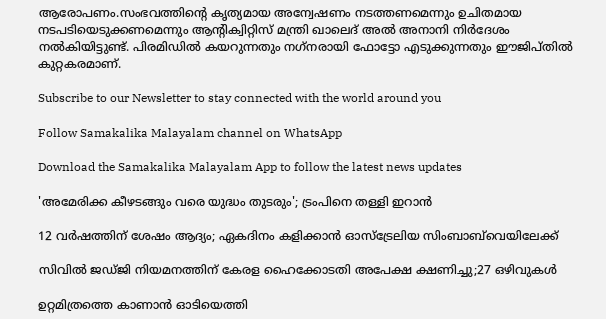ആരോപണം.സംഭവത്തിന്റെ കൃത്യമായ അന്വേഷണം നടത്തണമെന്നും ഉചിതമായ നടപടിയെടുക്കണമെന്നും ആന്റിക്വിറ്റിസ് മന്ത്രി ഖാലെദ് അല്‍ അനാനി നിര്‍ദേശം നല്‍കിയിട്ടുണ്ട്. പിരമിഡില്‍ കയറുന്നതും നഗ്‌നരായി ഫോട്ടോ എടുക്കുന്നതും ഈജിപ്തില്‍ കുറ്റകരമാണ്.

Subscribe to our Newsletter to stay connected with the world around you

Follow Samakalika Malayalam channel on WhatsApp

Download the Samakalika Malayalam App to follow the latest news updates

'അമേരിക്ക കീഴടങ്ങും വരെ യുദ്ധം തുടരും'; ട്രംപിനെ തള്ളി ഇറാന്‍

12 വർഷത്തിന് ശേഷം ആദ്യം; ഏകദിനം കളിക്കാൻ ഓസ്ട്രേലിയ സിംബാബ്‍വെയിലേക്ക്

സിവിൽ ജഡ്ജി നിയമനത്തിന് കേരള ഹൈക്കോടതി അപേക്ഷ ക്ഷണിച്ചു;27 ഒഴിവുകൾ

ഉറ്റമിത്രത്തെ കാണാൻ ഓടിയെത്തി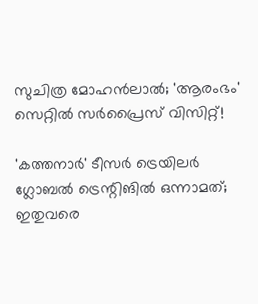സുചിത്ര മോഹൻലാൽ; 'ആരംഭം' സെറ്റിൽ സർപ്രൈസ് വിസിറ്റ്!

'കത്തനാര്‍' ടീസര്‍ ട്രെയിലര്‍ ഗ്ലോബല്‍ ട്രെന്റിങില്‍ ഒന്നാമത്; ഇതുവരെ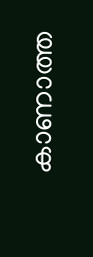കാണാത്ത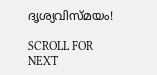ദൃശ്യവിസ്മയം!

SCROLL FOR NEXT